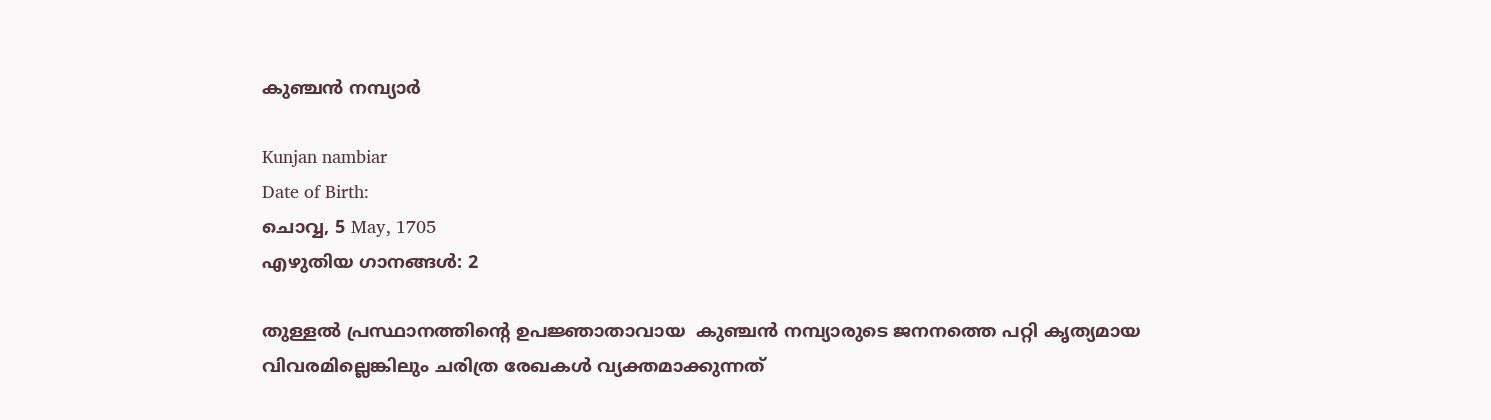കുഞ്ചൻ നമ്പ്യാർ

Kunjan nambiar
Date of Birth:
ചൊവ്വ, 5 May, 1705
എഴുതിയ ഗാനങ്ങൾ: 2

തുള്ളൽ പ്രസ്ഥാനത്തിന്റെ ഉപജ്ഞാതാവായ  കുഞ്ചന്‍ നമ്പ്യാരുടെ ജനനത്തെ പറ്റി കൃത്യമായ വിവരമില്ലെങ്കിലും ചരിത്ര രേഖകള്‍ വ്യക്തമാക്കുന്നത്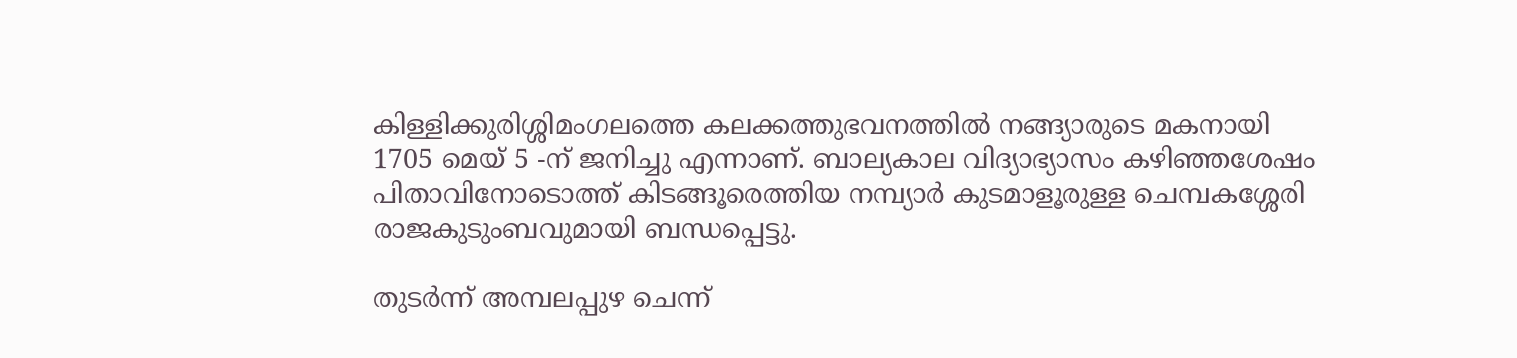കിള്ളിക്കുരിശ്ശിമംഗലത്തെ കലക്കത്തുഭവനത്തില്‍ നങ്ങ്യാരുടെ മകനായി 1705 മെയ് 5 -ന് ജനിച്ചു എന്നാണ്. ബാല്യകാല വിദ്യാഭ്യാസം കഴിഞ്ഞശേഷം പിതാവിനോടൊത്ത് കിടങ്ങൂരെത്തിയ നമ്പ്യാര്‍ കുടമാളൂരുള്ള ചെമ്പകശ്ശേരി രാജകുടുംബവുമായി ബന്ധപ്പെട്ടു.

തുടര്‍ന്ന് അമ്പലപ്പുഴ ചെന്ന്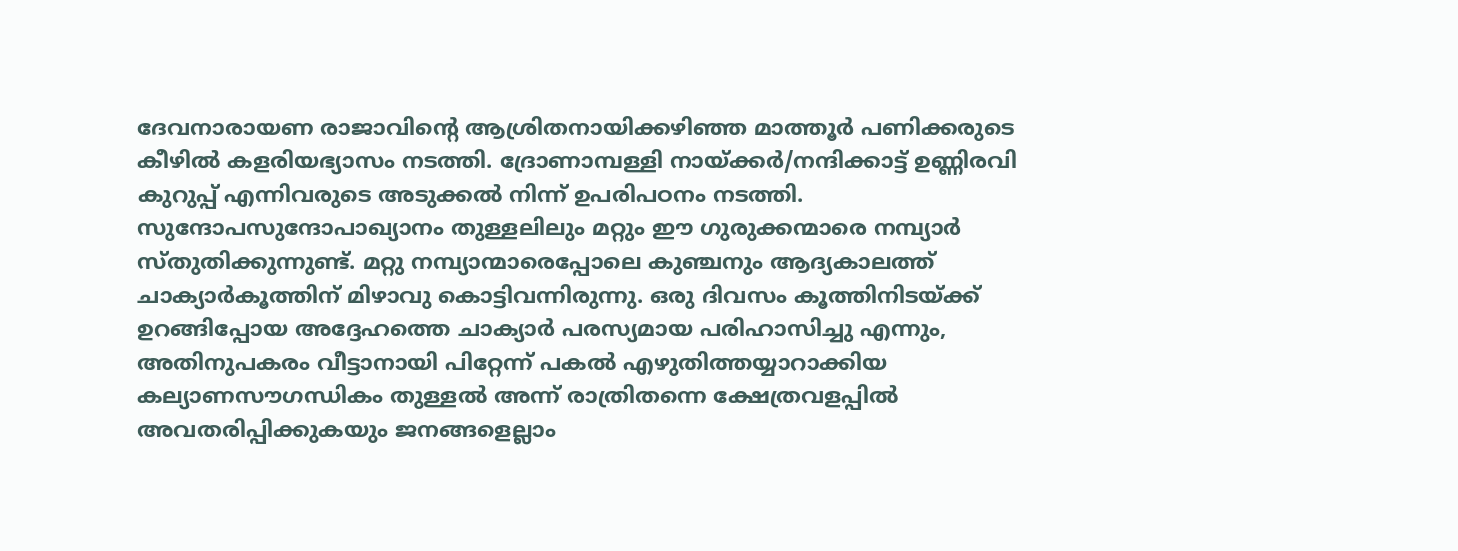ദേവനാരായണ രാജാവിന്‍റെ ആശ്രിതനായിക്കഴിഞ്ഞ മാത്തൂര്‍ പണിക്കരുടെ കീഴില്‍ കളരിയഭ്യാസം നടത്തി. ദ്രോണാമ്പള്ളി നായ്ക്കര്‍/നന്ദിക്കാട്ട് ഉണ്ണിരവി കുറുപ്പ് എന്നിവരുടെ അടുക്കല്‍ നിന്ന് ഉപരിപഠനം നടത്തി. സുന്ദോപസുന്ദോപാഖ്യാനം തുള്ളലിലും മറ്റും ഈ ഗുരുക്കന്മാരെ നമ്പ്യാര്‍ സ്തുതിക്കുന്നുണ്ട്. മറ്റു നമ്പ്യാന്മാരെപ്പോലെ കുഞ്ചനും ആദ്യകാലത്ത് ചാക്യാര്‍കൂത്തിന് മിഴാവു കൊട്ടിവന്നിരുന്നു. ഒരു ദിവസം കൂത്തിനിടയ്ക്ക് ഉറങ്ങിപ്പോയ അദ്ദേഹത്തെ ചാക്യാർ പരസ്യമായ പരിഹാസിച്ചു എന്നും, അതിനുപകരം വീട്ടാനായി പിറ്റേന്ന് പകല്‍ എഴുതിത്തയ്യാറാക്കിയ കല്യാണസൗഗന്ധികം തുള്ളല്‍ അന്ന് രാത്രിതന്നെ ക്ഷേത്രവളപ്പില്‍ അവതരിപ്പിക്കുകയും ജനങ്ങളെല്ലാം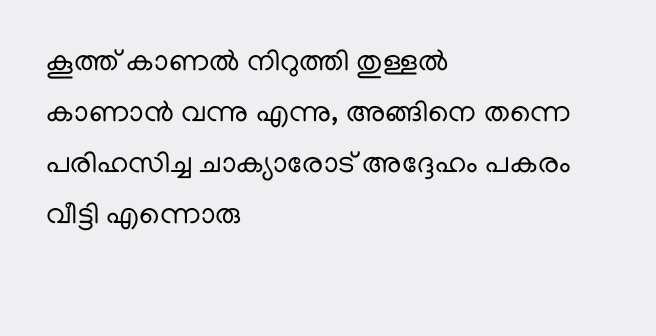കൂത്ത് കാണൽ നിറുത്തി തുള്ളൽ കാണാൻ വന്നു എന്നു, അങ്ങിനെ തന്നെ പരിഹസിച്ച ചാക്യാരോട് അദ്ദേഹം പകരം വീട്ടി എന്നൊരു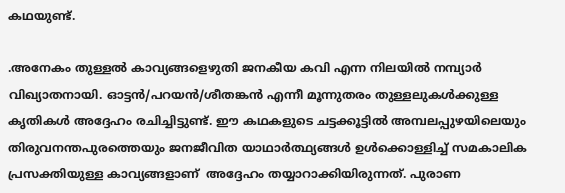കഥയുണ്ട്.

.അനേകം തുള്ളല്‍ കാവ്യങ്ങളെഴുതി ജനകീയ കവി എന്ന നിലയില്‍ നമ്പ്യാര്‍ വിഖ്യാതനായി. ഓട്ടന്‍/പറയന്‍/ശീതങ്കന്‍ എന്നീ മൂന്നുതരം തുള്ളലുകള്‍ക്കുള്ള കൃതികള്‍ അദ്ദേഹം രചിച്ചിട്ടുണ്ട്. ഈ കഥകളുടെ ചട്ടക്കൂട്ടില്‍ അമ്പലപ്പുഴയിലെയും തിരുവനന്തപുരത്തെയും ജനജീവിത യാഥാര്‍ത്ഥ്യങ്ങൾ ഉള്‍ക്കൊള്ളിച്ച് സമകാലിക പ്രസക്തിയുള്ള കാവ്യങ്ങളാണ്  അദ്ദേഹം തയ്യാറാക്കിയിരുന്നത്. പുരാണ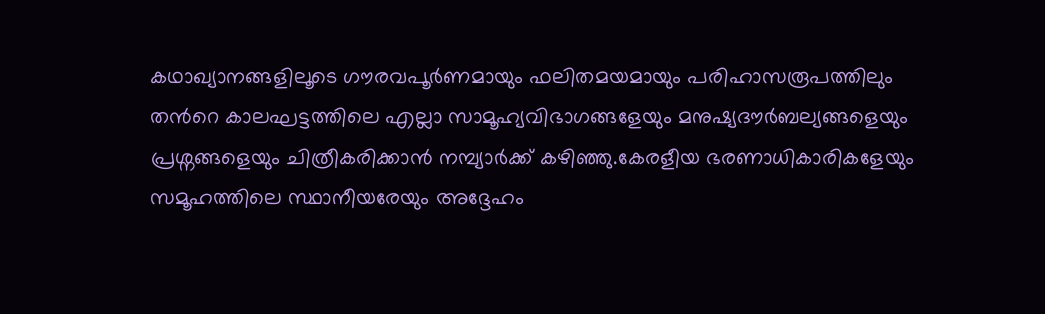കഥാഖ്യാനങ്ങളിലൂടെ ഗൗരവപൂര്‍ണമായും ഫലിതമയമായും പരിഹാസരൂപത്തിലും തന്‍റെ കാലഘട്ടത്തിലെ എല്ലാ സാമൂഹ്യവിഭാഗങ്ങളേയും മനുഷ്യദൗര്‍ബല്യങ്ങളെയും പ്രശ്നങ്ങളെയും ചിത്രീകരിക്കാന്‍ നമ്പ്യാര്‍ക്ക് കഴിഞ്ഞു.കേരളീയ ഭരണാധികാരികളേയും സമൂഹത്തിലെ സ്ഥാനീയരേയും അദ്ദേഹം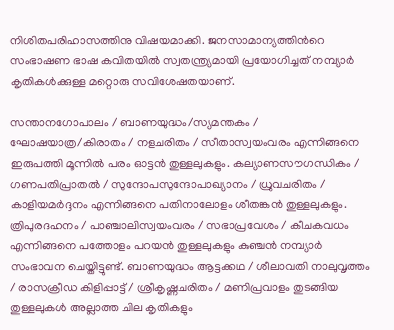നിശിതപരിഹാസത്തിനു വിഷയമാക്കി. ജനസാമാന്യത്തിന്‍റെ സംഭാഷണ ഭാഷ കവിതയില്‍ സ്വതന്ത്ര്യമായി പ്രയോഗിച്ചത് നമ്പ്യാർ കൃതികള്‍ക്കുള്ള മറ്റൊരു സവിശേഷതയാണ്.

സന്താനഗോപാലം / ബാണയുദ്ധം/സ്യമന്തകം / ഘോഷയാത്ര/കിരാതം / നളചരിതം / സീതാസ്വയംവരം എന്നിങ്ങനെ ഇരുപത്തി മൂന്നിൽ പരം ഓട്ടന്‍ തുള്ളലുകളും. കല്യാണസൗഗന്ധികം / ഗണപതിപ്രാതല്‍ / സുന്ദോപസുന്ദോപാഖ്യാനം / ധ്രുവചരിതം / കാളിയമര്‍ദ്ദനം എന്നിങ്ങനെ പതിനാലോളം ശീതങ്കന്‍ തുള്ളലുകളും. ത്രിപുരദഹനം / പാഞ്ചാലിസ്വയംവരം / സഭാപ്രവേശം / കീചകവധം എന്നിങ്ങനെ പത്തോളം പറയന്‍ തുള്ളലുകളും കുഞ്ചന്‍ നമ്പ്യാര്‍ സംഭാവന ചെയ്തിട്ടുണ്ട്. ബാണയുദ്ധം ആട്ടക്കഥ / ശീലാവതി നാലുവൃത്തം / രാസക്രീഡ കിളിപ്പാട്ട് / ശ്രീകൃഷ്ണചരിതം / മണിപ്രവാളം തുടങ്ങിയ തുള്ളലുകള്‍ അല്ലാത്ത ചില കൃതികളും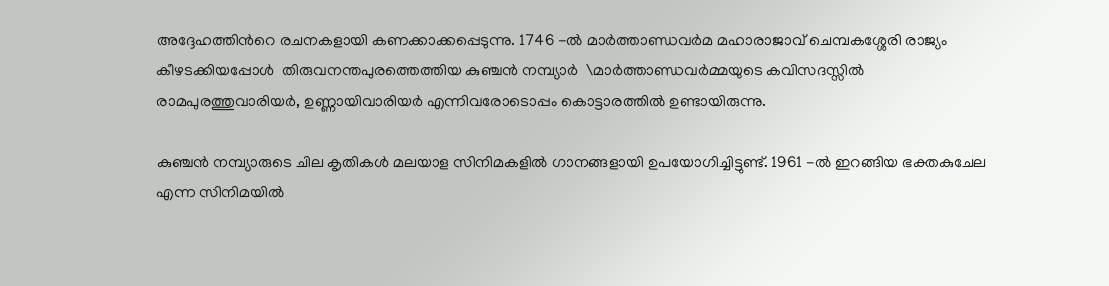അദ്ദേഹത്തിന്‍റെ രചനകളായി കണക്കാക്കപ്പെടുന്നു. 1746 -ൽ മാര്‍ത്താണ്ഡവര്‍മ മഹാരാജാവ് ചെമ്പകശ്ശേരി രാജ്യം കീഴടക്കിയപ്പോള്‍  തിരുവനന്തപുരത്തെത്തിയ കുഞ്ചൻ നമ്പ്യാർ  \മാര്‍ത്താണ്ഡവര്‍മ്മയുടെ കവിസദസ്സില്‍ രാമപുരത്തുവാരിയര്‍, ഉണ്ണായിവാരിയര്‍ എന്നിവരോടൊപ്പം കൊട്ടാരത്തിൽ ഉണ്ടായിരുന്നു.

കുഞ്ചൻ നമ്പ്യാരുടെ ചില കൃതികൾ മലയാള സിനിമകളിൽ ഗാനങ്ങളായി ഉപയോഗിച്ചിട്ടുണ്ട്. 1961 -ൽ ഇറങ്ങിയ ഭക്തകുചേല എന്ന സിനിമയിൽ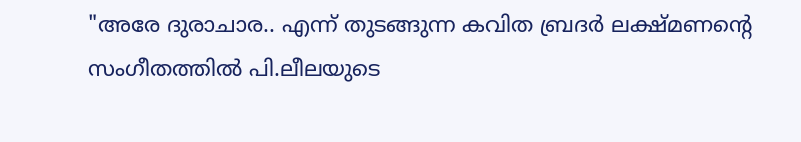"അരേ ദുരാചാര.. എന്ന് തുടങ്ങുന്ന കവിത ബ്രദർ ലക്ഷ്മണന്റെ സംഗീതത്തിൽ പി.ലീലയുടെ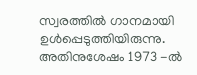സ്വരത്തിൽ ഗാനമായി ഉൾപ്പെടുത്തിയിരുന്നു. അതിനുശേഷം 1973 -ൽ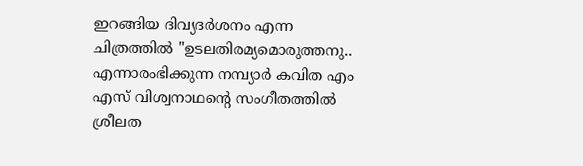ഇറങ്ങിയ ദിവ്യദർശനം എന്ന ചിത്രത്തിൽ "ഉടലതിരമ്യമൊരുത്തനു.. എന്നാരംഭിക്കുന്ന നമ്പ്യാർ കവിത എം എസ് വിശ്വനാഥന്റെ സംഗീതത്തിൽ ശ്രീലത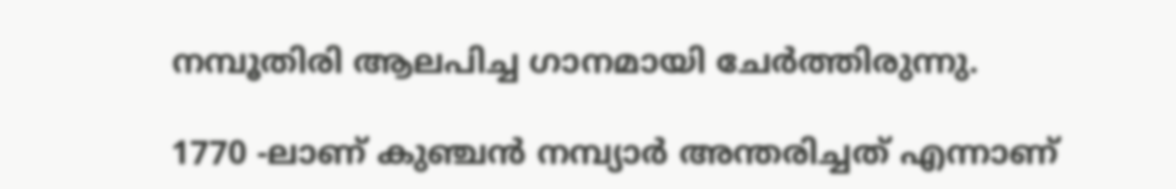നമ്പൂതിരി ആലപിച്ച ഗാനമായി ചേർത്തിരുന്നു.

1770 -ലാണ് കുഞ്ചൻ നമ്പ്യാർ അന്തരിച്ചത് എന്നാണ്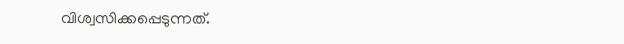വിശ്വസിക്കപ്പെടുന്നത്.